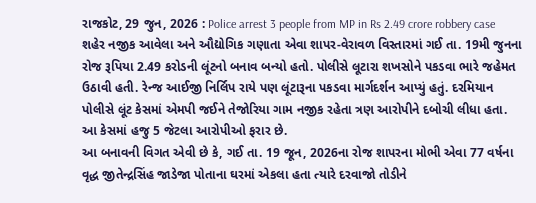રાજકોટ, 29 જુન, 2026 : Police arrest 3 people from MP in Rs 2.49 crore robbery case શહેર નજીક આવેલા અને ઔદ્યોગિક ગણાતા એવા શાપર-વેરાવળ વિસ્તારમાં ગઈ તા. 19મી જુનના રોજ રૂપિયા 2.49 કરોડની લૂંટનો બનાવ બન્યો હતો. પોલીસે લૂટારા શખસોને પકડવા ભારે જહેમત ઉઠાવી હતી. રેન્જ આઈજી નિર્લિપ રાયે પણ લૂંટારૂના પકડવા માર્ગદર્શન આપ્યું હતું. દરમિયાન પોલીસે લૂંટ કેસમાં એમપી જઈને તેજોરિયા ગામ નજીક રહેતા ત્રણ આરોપીને દબોચી લીધા હતા. આ કેસમાં હજુ 5 જેટલા આરોપીઓ ફરાર છે.
આ બનાવની વિગત એવી છે કે, ગઈ તા. 19 જૂન, 2026ના રોજ શાપરના મોભી એવા 77 વર્ષના વૃદ્ધ જીતેન્દ્રસિંહ જાડેજા પોતાના ઘરમાં એકલા હતા ત્યારે દરવાજો તોડીને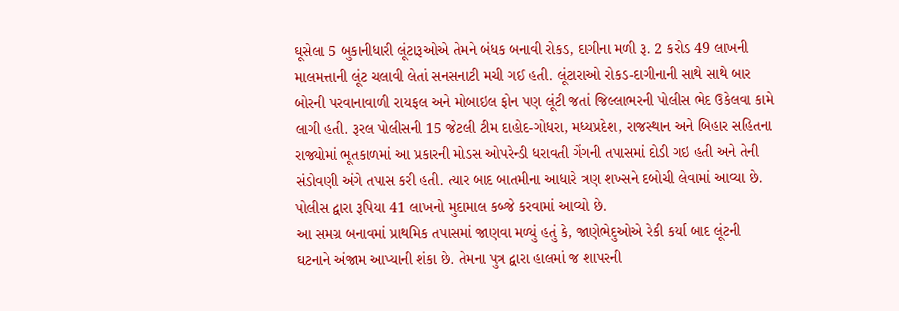ઘૂસેલા 5 બુકાનીધારી લૂંટારૂઓએ તેમને બંધક બનાવી રોકડ, દાગીના મળી રૂ. 2 કરોડ 49 લાખની માલમત્તાની લૂંટ ચલાવી લેતાં સનસનાટી મચી ગઈ હતી. લૂંટારાઓ રોકડ-દાગીનાની સાથે સાથે બાર બોરની પરવાનાવાળી રાયફલ અને મોબાઇલ ફોન પણ લૂંટી જતાં જિલ્લાભરની પોલીસ ભેદ ઉકેલવા કામે લાગી હતી. રૂરલ પોલીસની 15 જેટલી ટીમ દાહોદ-ગોધરા, મધ્યપ્રદેશ, રાજસ્થાન અને બિહાર સહિતના રાજ્યોમાં ભૂતકાળમાં આ પ્રકારની મોડસ ઓપરેન્ડી ધરાવતી ગેંગની તપાસમાં દોડી ગઇ હતી અને તેની સંડોવણી અંગે તપાસ કરી હતી. ત્યાર બાદ બાતમીના આધારે ત્રણ શખ્સને દબોચી લેવામાં આવ્યા છે. પોલીસ દ્વારા રૂપિયા 41 લાખનો મુદામાલ કબ્જે કરવામાં આવ્યો છે.
આ સમગ્ર બનાવમાં પ્રાથમિક તપાસમાં જાણવા મળ્યું હતું કે, જાણેભેદુઓએ રેકી કર્યા બાદ લૂંટની ઘટનાને અંજામ આપ્યાની શંકા છે. તેમના પુત્ર દ્વારા હાલમાં જ શાપરની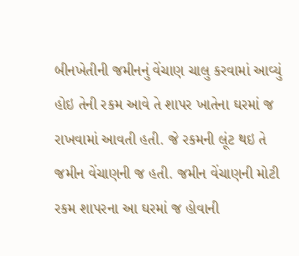બીનખેતીની જમીનનું વેંચાણ ચાલુ કરવામાં આવ્યું હોઇ તેની રકમ આવે તે શાપર ખાતેના ઘરમાં જ રાખવામાં આવતી હતી. જે રકમની લૂંટ થઇ તે જમીન વેંચાણની જ હતી. જમીન વેંચાણની મોટી રકમ શાપરના આ ઘરમાં જ હોવાની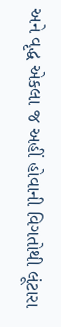અને વૃદ્ધ એકલા જ અહીં હોવાની વિગતોથી લૂંટારા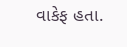વાકેફ હતા.